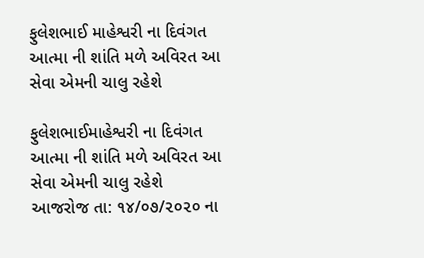ફુલેશભાઈ માહેશ્વરી ના દિવંગત આત્મા ની શાંતિ મળે અવિરત આ સેવા એમની ચાલુ રહેશે

ફુલેશભાઈમાહેશ્વરી ના દિવંગત આત્મા ની શાંતિ મળે અવિરત આ સેવા એમની ચાલુ રહેશે
આજરોજ તા: ૧૪/૦૭/૨૦૨૦ ના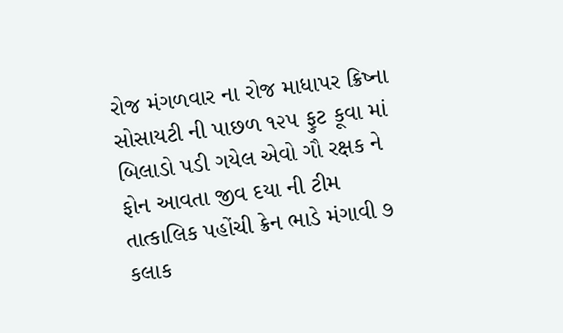રોજ મંગળવાર ના રોજ માધાપર ક્રિષ્ના સોસાયટી ની પાછળ ૧૨૫ ફુટ કૂવા માં બિલાડો પડી ગયેલ એવો ગૌ રક્ષક ને ફોન આવતા જીવ દયા ની ટીમ તાત્કાલિક પહોંચી ક્રેન ભાડે મંગાવી ૭ કલાક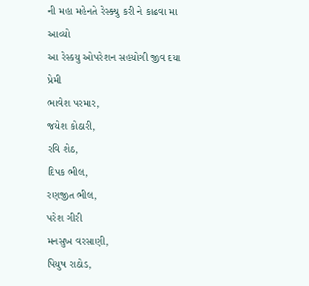ની મહા મહેનતે રેસ્ક્યુ કરી ને કાઢવા મા આવ્યો
આ રેસ્કયુ ઓપરેશન સહયોગી જીવ દયા પ્રેમી
ભાવેશ પરમાર,
જયેશ કોઠારી,
રવિ શેઠ,
દિપક ભીલ,
રણજીત ભીલ,
પરેશ ગીરી
મનસુખ વરસાણી,
પિયુષ રાઠોડ,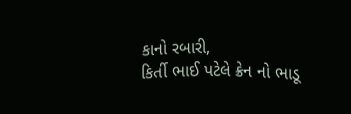કાનો રબારી,
કિર્તી ભાઈ પટેલે ક્રેન નો ભાડૂ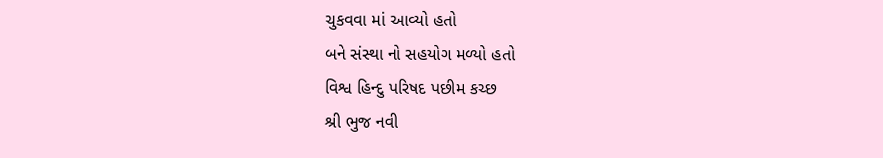ચુકવવા માં આવ્યો હતો
બને સંસ્થા નો સહયોગ મળ્યો હતો
વિશ્વ હિન્દુ પરિષદ પછીમ કચ્છ
શ્રી ભુજ નવી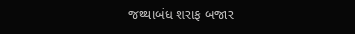જથ્થાબંધ શરાફ બજાર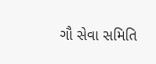ગૌ સેવા સમિતિ